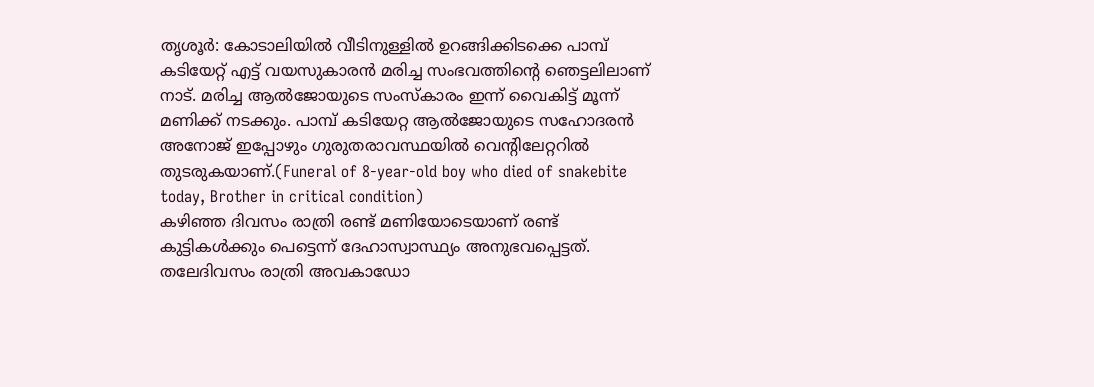തൃശൂർ: കോടാലിയിൽ വീടിനുള്ളിൽ ഉറങ്ങിക്കിടക്കെ പാമ്പ് കടിയേറ്റ് എട്ട് വയസുകാരൻ മരിച്ച സംഭവത്തിന്റെ ഞെട്ടലിലാണ് നാട്. മരിച്ച ആൽജോയുടെ സംസ്കാരം ഇന്ന് വൈകിട്ട് മൂന്ന് മണിക്ക് നടക്കും. പാമ്പ് കടിയേറ്റ ആൽജോയുടെ സഹോദരൻ അനോജ് ഇപ്പോഴും ഗുരുതരാവസ്ഥയിൽ വെന്റിലേറ്ററിൽ തുടരുകയാണ്.(Funeral of 8-year-old boy who died of snakebite today, Brother in critical condition)
കഴിഞ്ഞ ദിവസം രാത്രി രണ്ട് മണിയോടെയാണ് രണ്ട് കുട്ടികൾക്കും പെട്ടെന്ന് ദേഹാസ്വാസ്ഥ്യം അനുഭവപ്പെട്ടത്. തലേദിവസം രാത്രി അവകാഡോ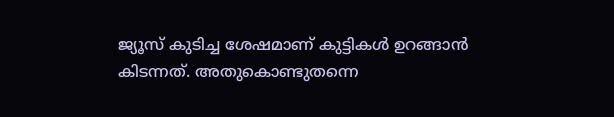ജ്യൂസ് കുടിച്ച ശേഷമാണ് കുട്ടികൾ ഉറങ്ങാൻ കിടന്നത്. അതുകൊണ്ടുതന്നെ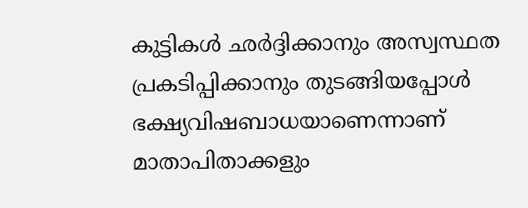കുട്ടികൾ ഛർദ്ദിക്കാനും അസ്വസ്ഥത പ്രകടിപ്പിക്കാനും തുടങ്ങിയപ്പോൾ ഭക്ഷ്യവിഷബാധയാണെന്നാണ് മാതാപിതാക്കളും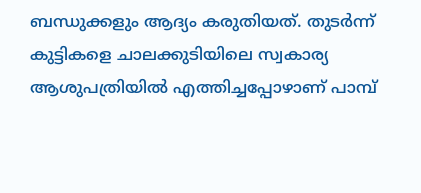ബന്ധുക്കളും ആദ്യം കരുതിയത്. തുടർന്ന് കുട്ടികളെ ചാലക്കുടിയിലെ സ്വകാര്യ ആശുപത്രിയിൽ എത്തിച്ചപ്പോഴാണ് പാമ്പ്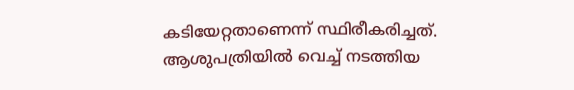കടിയേറ്റതാണെന്ന് സ്ഥിരീകരിച്ചത്.
ആശുപത്രിയിൽ വെച്ച് നടത്തിയ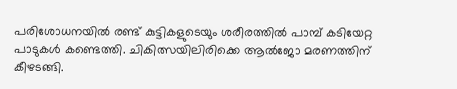പരിശോധനയിൽ രണ്ട് കുട്ടികളുടെയും ശരീരത്തിൽ പാമ്പ് കടിയേറ്റ പാടുകൾ കണ്ടെത്തി. ചികിത്സയിലിരിക്കെ ആൽജോ മരണത്തിന് കീഴടങ്ങി.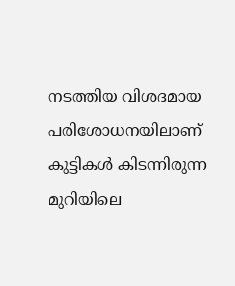നടത്തിയ വിശദമായ പരിശോധനയിലാണ് കുട്ടികൾ കിടന്നിരുന്ന മുറിയിലെ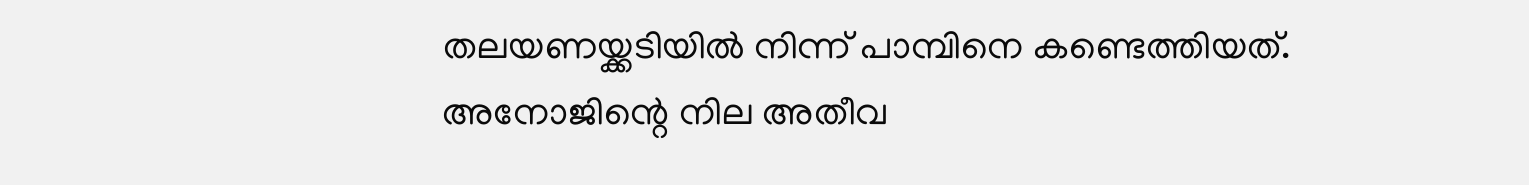തലയണയ്ക്കടിയിൽ നിന്ന് പാമ്പിനെ കണ്ടെത്തിയത്.
അനോജിന്റെ നില അതീവ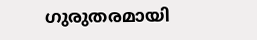ഗുരുതരമായി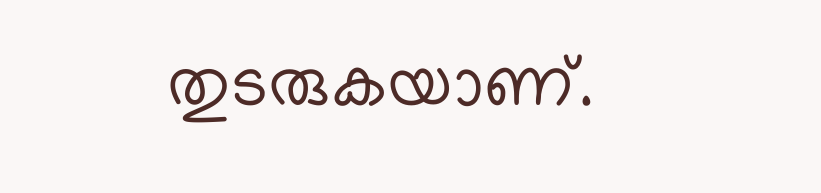തുടരുകയാണ്.